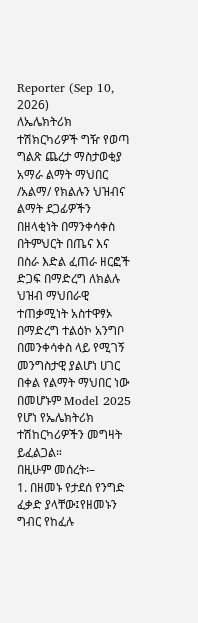Reporter (Sep 10, 2026)
ለኤሌክትሪክ ተሽክርካሪዎች ግዥ የወጣ ግልጽ ጨረታ ማስታወቂያ
አማራ ልማት ማህበር /አልማ/ የክልሉን ህዝብና ልማት ደጋፊዎችን በዘላቂነት በማንቀሳቀስ በትምህርት በጤና እና በስራ እድል ፈጠራ ዘርፎች ድጋፍ በማድረግ ለክልሉ ህዝብ ማህበራዊ ተጠቃሚነት አስተዋፃኦ በማድረግ ተልዕኮ አንግቦ በመንቀሳቀስ ላይ የሚገኝ መንግስታዊ ያልሆነ ሀገር በቀል የልማት ማህበር ነው በመሆኑም Model 2025 የሆነ የኤሌክትሪክ ተሽከርካሪዎችን መግዛት ይፈልጋል።
በዚሁም መሰረት፡–
1. በዘመኑ የታደሰ የንግድ ፈቃድ ያላቸው፤የዘመኑን ግብር የከፈሉ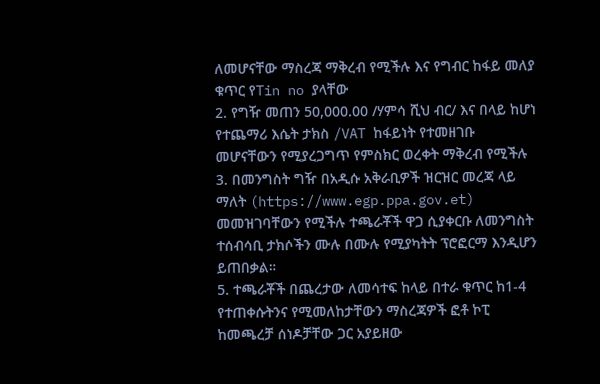ለመሆናቸው ማስረጃ ማቅረብ የሚችሉ እና የግብር ከፋይ መለያ ቁጥር የTin no ያላቸው
2. የግዥ መጠን 50,000.00 /ሃምሳ ሺህ ብር/ እና በላይ ከሆነ የተጨማሪ እሴት ታክስ /VAT ከፋይነት የተመዘገቡ መሆናቸውን የሚያረጋግጥ የምስክር ወረቀት ማቅረብ የሚችሉ
3. በመንግስት ግዥ በአዲሱ አቅራቢዎች ዝርዝር መረጃ ላይ ማለት (https://www.egp.ppa.gov.et) መመዝገባቸውን የሚችሉ ተጫራቾች ዋጋ ሲያቀርቡ ለመንግስት ተሰብሳቢ ታክሶችን ሙሉ በሙሉ የሚያካትት ፕሮፎርማ እንዲሆን ይጠበቃል።
5. ተጫራቾች በጨረታው ለመሳተፍ ከላይ በተራ ቁጥር ከ1-4 የተጠቀሱትንና የሚመለከታቸውን ማስረጃዎች ፎቶ ኮፒ ከመጫረቻ ሰነዶቻቸው ጋር አያይዘው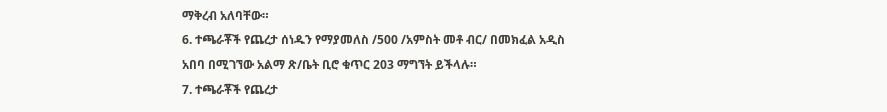ማቅረብ አለባቸው።
6. ተጫራቾች የጨረታ ሰነዱን የማያመለስ /500 /አምስት መቶ ብር/ በመክፈል አዲስ አበባ በሚገኘው አልማ ጽ/ቤት ቢሮ ቁጥር 203 ማግኘት ይችላሉ።
7. ተጫራቾች የጨረታ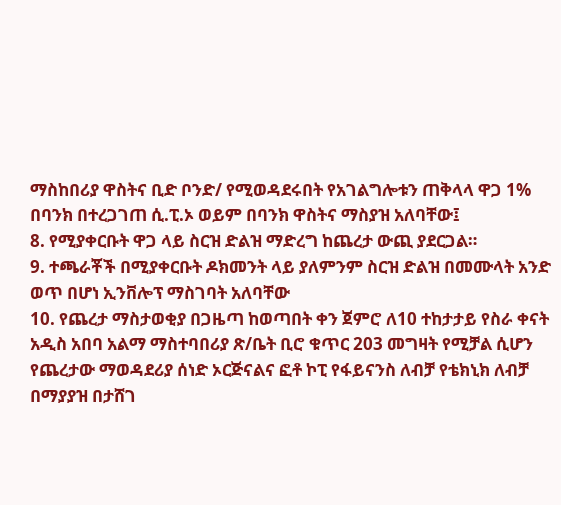ማስከበሪያ ዋስትና ቢድ ቦንድ/ የሚወዳደሩበት የአገልግሎቱን ጠቅላላ ዋጋ 1% በባንክ በተረጋገጠ ሲ.ፒ.ኦ ወይም በባንክ ዋስትና ማስያዝ አለባቸው፤
8. የሚያቀርቡት ዋጋ ላይ ስርዝ ድልዝ ማድረግ ከጨረታ ውጪ ያደርጋል።
9. ተጫራቾች በሚያቀርቡት ዶክመንት ላይ ያለምንም ስርዝ ድልዝ በመሙላት አንድ ወጥ በሆነ ኢንቨሎፕ ማስገባት አለባቸው
10. የጨረታ ማስታወቂያ በጋዜጣ ከወጣበት ቀን ጀምሮ ለ10 ተከታታይ የስራ ቀናት አዲስ አበባ አልማ ማስተባበሪያ ጽ/ቤት ቢሮ ቁጥር 203 መግዛት የሚቻል ሲሆን የጨረታው ማወዳደሪያ ሰነድ ኦርጅናልና ፎቶ ኮፒ የፋይናንስ ለብቻ የቴክኒክ ለብቻ በማያያዝ በታሸገ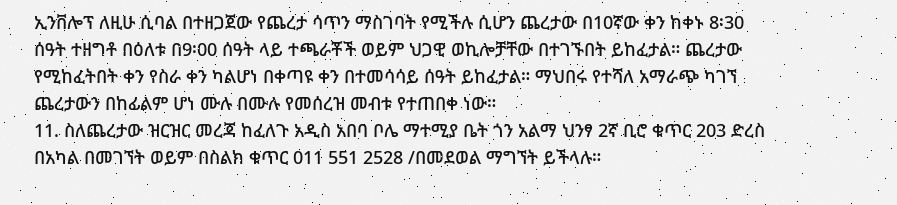ኢንቨሎፕ ለዚሁ ሲባል በተዘጋጀው የጨረታ ሳጥን ማስገባት የሚችሉ ሲሆን ጨረታው በ10ኛው ቀን ከቀኑ 8፡30 ሰዓት ተዘግቶ በዕለቱ በ9፡00 ሰዓት ላይ ተጫራቾች ወይም ህጋዊ ወኪሎቻቸው በተገኙበት ይከፈታል። ጨረታው የሚከፈትበት ቀን የስራ ቀን ካልሆነ በቀጣዩ ቀን በተመሳሳይ ሰዓት ይከፈታል። ማህበሩ የተሻለ አማራጭ ካገኘ ጨረታውን በከፊልም ሆነ ሙሉ በሙሉ የመሰረዝ መብቱ የተጠበቀ ነው።
11. ስለጨረታው ዝርዝር መረጃ ከፈለጉ አዲስ አበባ ቦሌ ማተሚያ ቤት ጎን አልማ ህንፃ 2ኛ ቢሮ ቁጥር 203 ድረስ በአካል በመገኘት ወይም በስልክ ቁጥር 011 551 2528 /በመደወል ማግኘት ይችላሉ።